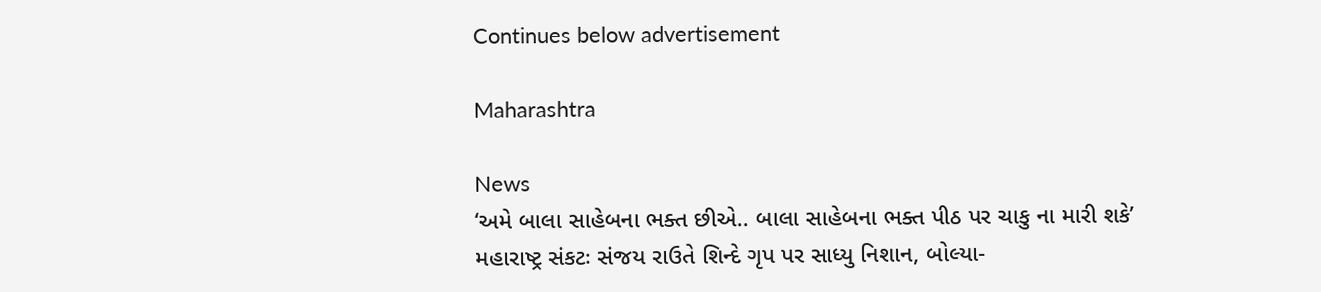Continues below advertisement

Maharashtra

News
‘અમે બાલા સાહેબના ભક્ત છીએ.. બાલા સાહેબના ભક્ત પીઠ પર ચાકુ ના મારી શકે’
મહારાષ્ટ્ર સંકટઃ સંજય રાઉતે શિન્દે ગૃપ પર સાધ્યુ નિશાન, બોલ્યા-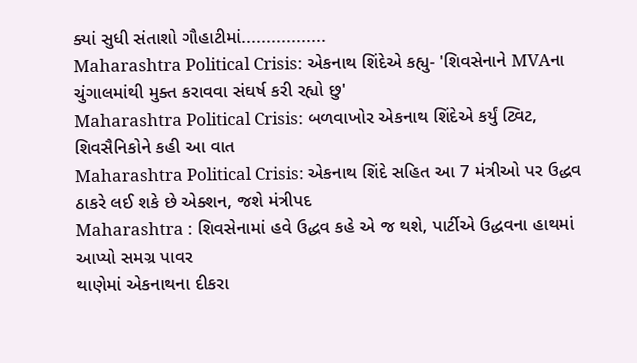ક્યાં સુધી સંતાશો ગૌહાટીમાં.................
Maharashtra Political Crisis: એકનાથ શિંદેએ કહ્યુ- 'શિવસેનાને MVAના ચુંગાલમાંથી મુક્ત કરાવવા સંઘર્ષ કરી રહ્યો છુ'
Maharashtra Political Crisis: બળવાખોર એકનાથ શિંદેએ કર્યું ટ્વિટ,  શિવસૈનિકોને કહી આ વાત
Maharashtra Political Crisis: એકનાથ શિંદે સહિત આ 7 મંત્રીઓ પર ઉદ્ધવ ઠાકરે લઈ શકે છે એક્શન, જશે મંત્રીપદ
Maharashtra : શિવસેનામાં હવે ઉદ્ધવ કહે એ જ થશે, પાર્ટીએ ઉદ્ધવના હાથમાં આપ્યો સમગ્ર પાવર
થાણેમાં એકનાથના દીકરા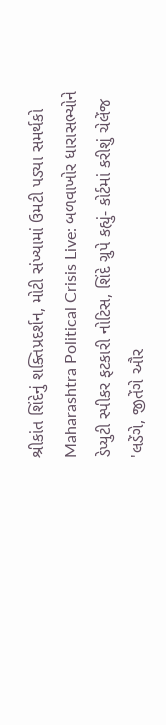શ્રીકાંત શિંદેનું શક્તિપ્રદર્શન, મોટી સંખ્યામાં ઉમટી પડ્યા સમર્થકો
Maharashtra Political Crisis Live: બળવાખોર ધારાસભ્યોને ડેપ્યુટી સ્પીકર ફટકારી નોટિસ, શિંદે ગ્રુપે કહ્યું- કોર્ટમાં કરીશું ચેલેંજ
'લડેંગે, જીતેંગે ઔર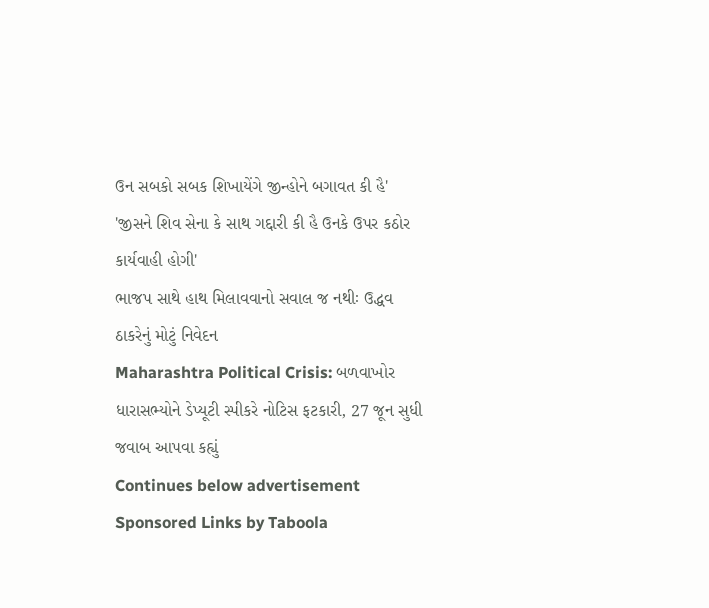ઉન સબકો સબક શિખાયેંગે જીન્હોને બગાવત કી હૈ'
'જીસને શિવ સેના કે સાથ ગદ્દારી કી હૈ ઉનકે ઉપર કઠોર કાર્યવાહી હોગી'
ભાજપ સાથે હાથ મિલાવવાનો સવાલ જ નથીઃ ઉદ્ધવ ઠાકરેનું મોટું નિવેદન
Maharashtra Political Crisis: બળવાખોર ધારાસભ્યોને ડેપ્યૂટી સ્પીકરે નોટિસ ફટકારી, 27 જૂન સુધી જવાબ આપવા કહ્યું
Continues below advertisement
Sponsored Links by Taboola